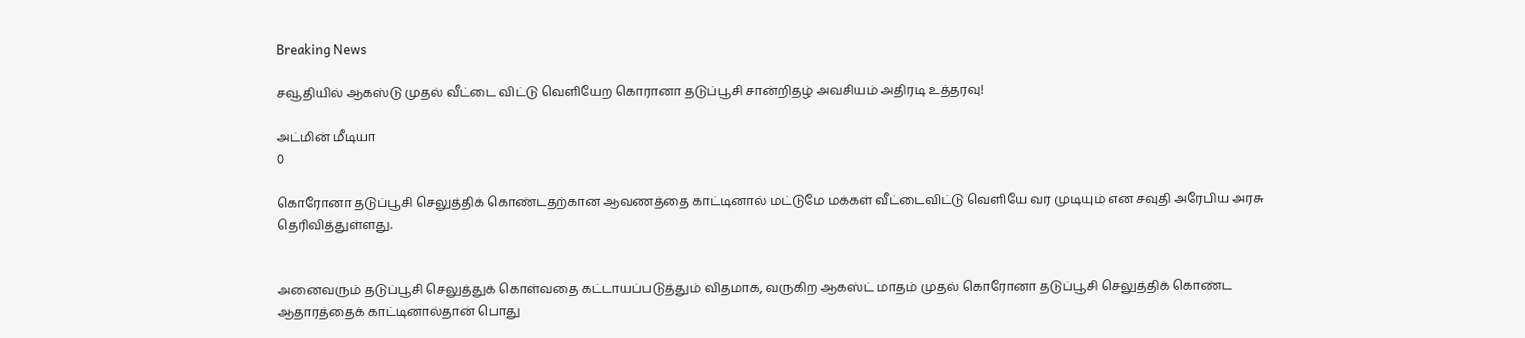Breaking News

சவூதியில் ஆகஸ்டு முதல் வீட்டை விட்டு வெளியேற கொரானா தடுப்பூசி சான்றிதழ் அவசியம் அதிரடி உத்தரவு!

அட்மின் மீடியா
0

கொரோனா தடுப்பூசி செலுத்திக் கொண்டதற்கான ஆவணத்தை காட்டினால் மட்டுமே மக்கள் வீட்டைவிட்டு வெளியே வர முடியும் என சவுதி அரேபிய அரசு தெரிவித்துள்ளது.


அனைவரும் தடுப்பூசி செலுத்துக் கொள்வதை கட்டாயப்படுத்தும் விதமாக, வருகிற ஆகஸ்ட் மாதம் முதல் கொரோனா தடுப்பூசி செலுத்திக் கொண்ட ஆதாரத்தைக் காட்டினால்தான் பொது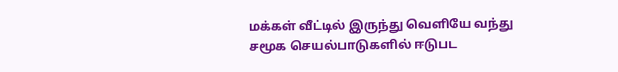மக்கள் வீட்டில் இருந்து வெளியே வந்து சமூக செயல்பாடுகளில் ஈடுபட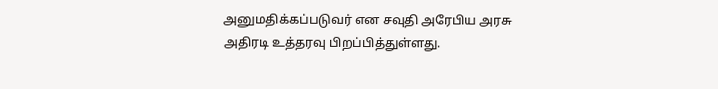அனுமதிக்கப்படுவர் என சவுதி அரேபிய அரசு அதிரடி உத்தரவு பிறப்பித்துள்ளது.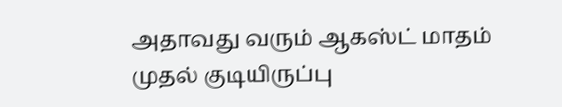அதாவது வரும் ஆகஸ்ட் மாதம் முதல் குடியிருப்பு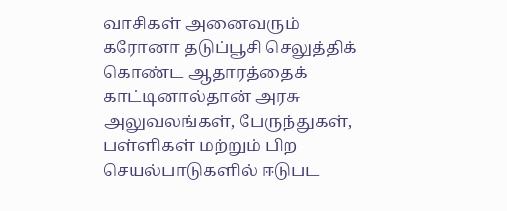வாசிகள் அனைவரும் கரோனா தடுப்பூசி செலுத்திக் கொண்ட ஆதாரத்தைக் காட்டினால்தான் அரசு அலுவலங்கள், பேருந்துகள், பள்ளிகள் மற்றும் பிற செயல்பாடுகளில் ஈடுபட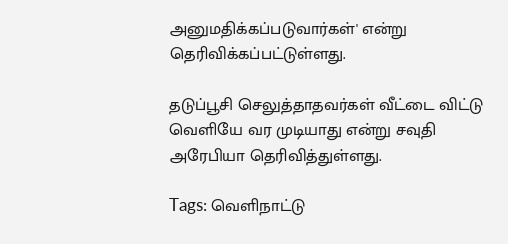அனுமதிக்கப்படுவார்கள்' என்று தெரிவிக்கப்பட்டுள்ளது.

தடுப்பூசி செலுத்தாதவர்கள் வீட்டை விட்டு வெளியே வர முடியாது என்று சவுதி அரேபியா தெரிவித்துள்ளது.

Tags: வெளிநாட்டு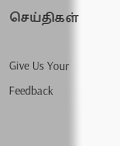செய்திகள்

Give Us Your Feedback